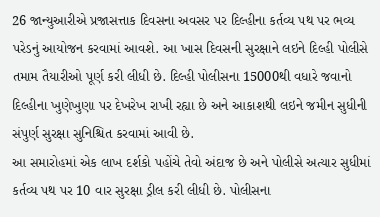26 જાન્યુઆરીએ પ્રજાસત્તાક દિવસના અવસર પર દિલ્હીના કર્તવ્ય પથ પર ભવ્ય પરેડનું આયોજન કરવામાં આવશે. આ ખાસ દિવસની સુરક્ષાને લઇને દિલ્હી પોલીસે તમામ તૈયારીઓ પૂર્ણ કરી લીધી છે. દિલ્હી પોલીસના 15000થી વધારે જવાનો દિલ્હીના ખુણેખુણા પર દેખરેખ રાખી રહ્યા છે અને આકાશથી લઇને જમીન સુધીની સંપુર્ણ સુરક્ષા સુનિશ્ચિત કરવામાં આવી છે.
આ સમારોહમાં એક લાખ દર્શકો પહોંચે તેવો અંદાજ છે અને પોલીસે અત્યાર સુધીમાં કર્તવ્ય પથ પર 10 વાર સુરક્ષા ડ્રીલ કરી લીધી છે. પોલીસના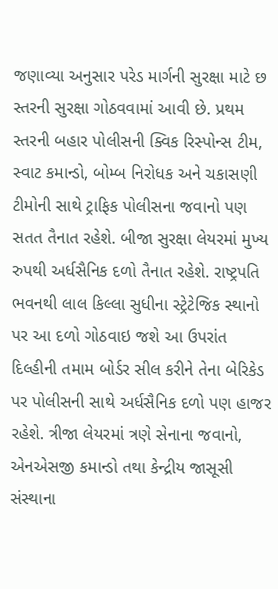જણાવ્યા અનુસાર પરેડ માર્ગની સુરક્ષા માટે છ સ્તરની સુરક્ષા ગોઠવવામાં આવી છે. પ્રથમ સ્તરની બહાર પોલીસની ક્વિક રિસ્પોન્સ ટીમ, સ્વાટ કમાન્ડો, બોમ્બ નિરોધક અને ચકાસણી ટીમોની સાથે ટ્રાફિક પોલીસના જવાનો પણ સતત તૈનાત રહેશે. બીજા સુરક્ષા લેયરમાં મુખ્ય રુપથી અર્ધસૈનિક દળો તૈનાત રહેશે. રાષ્ટ્રપતિ ભવનથી લાલ કિલ્લા સુધીના સ્ટ્રેટેજિક સ્થાનો પર આ દળો ગોઠવાઇ જશે આ ઉપરાંત દિલ્હીની તમામ બોર્ડર સીલ કરીને તેના બેરિકેડ પર પોલીસની સાથે અર્ધસૈનિક દળો પણ હાજર રહેશે. ત્રીજા લેયરમાં ત્રણે સેનાના જવાનો, એનએસજી કમાન્ડો તથા કેન્દ્રીય જાસૂસી સંસ્થાના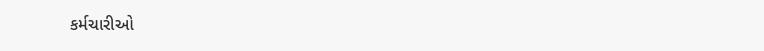કર્મચારીઓ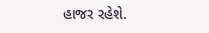હાજર રહેશે.